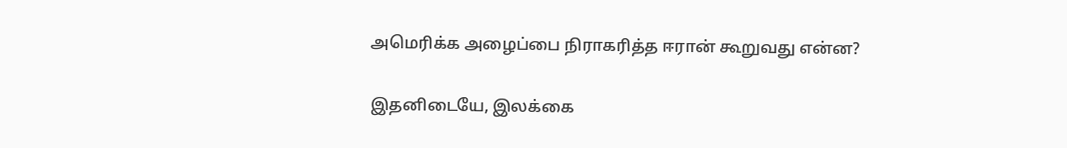அமெரிக்க அழைப்பை நிராகரித்த ஈரான் கூறுவது என்ன?

இதனிடையே, இலக்கை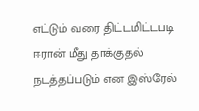எட்டும் வரை திட்டமிட்டபடி ஈரான் மீது தாக்குதல் நடத்தப்படும் என இஸ்ரேல்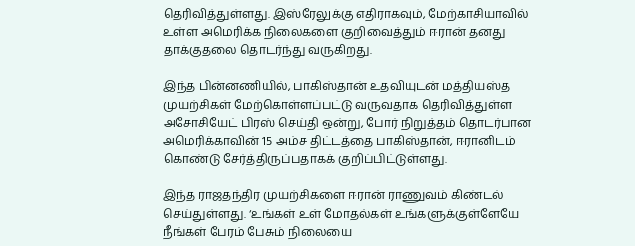தெரிவித்துள்ளது. இஸ்ரேலுக்கு எதிராகவும், மேற்காசியாவில் உள்ள அமெரிக்க நிலைகளை குறிவைத்தும் ஈரான் தனது தாக்குதலை தொடர்ந்து வருகிறது.

இந்த பின்னணியில், பாகிஸ்தான் உதவியுடன் மத்தியஸ்த முயற்சிகள் மேற்கொள்ளப்பட்டு வருவதாக தெரிவித்துள்ள அசோசியேட் பிரஸ் செய்தி ஒன்று, போர் நிறுத்தம் தொடர்பான அமெரிக்காவின் 15 அம்ச திட்டத்தை பாகிஸ்தான், ஈரானிடம் கொண்டு சேர்த்திருப்பதாகக் குறிப்பிட்டுள்ளது.

இந்த ராஜதந்திர முயற்சிகளை ஈரான் ராணுவம் கிண்டல் செய்துள்ளது. ‘உங்கள் உள் மோதல்கள் உங்களுக்குள்ளேயே நீங்கள் பேரம் பேசும் நிலையை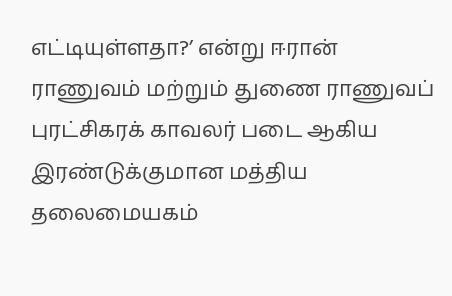எட்டியுள்ளதா?’ என்று ஈரான் ராணுவம் மற்றும் துணை ராணுவப் புரட்சிகரக் காவலர் படை ஆகிய இரண்டுக்குமான மத்திய தலைமையகம்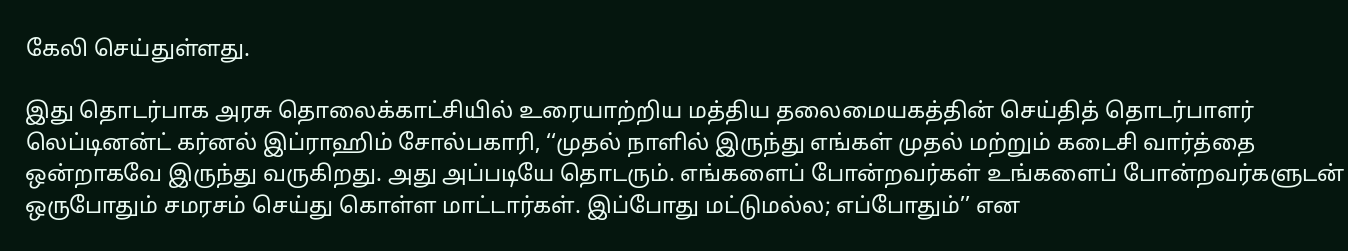கேலி செய்துள்ளது.

இது தொடர்பாக அரசு தொலைக்காட்சியில் உரையாற்றிய மத்திய தலைமையகத்தின் செய்தித் தொடர்பாளர் லெப்டினன்ட் கர்னல் இப்ராஹிம் சோல்பகாரி, ‘‘முதல் நாளில் இருந்து எங்கள் முதல் மற்றும் கடைசி வார்த்தை ஒன்றாகவே இருந்து வருகிறது. அது அப்படியே தொடரும். எங்களைப் போன்றவர்கள் உங்களைப் போன்றவர்களுடன் ஒருபோதும் சமரசம் செய்து கொள்ள மாட்டார்கள். இப்போது மட்டுமல்ல; எப்போதும்’’ என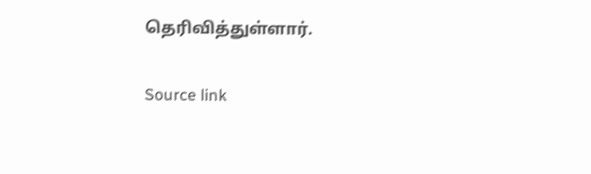தெரிவித்துள்ளார்.

Source link